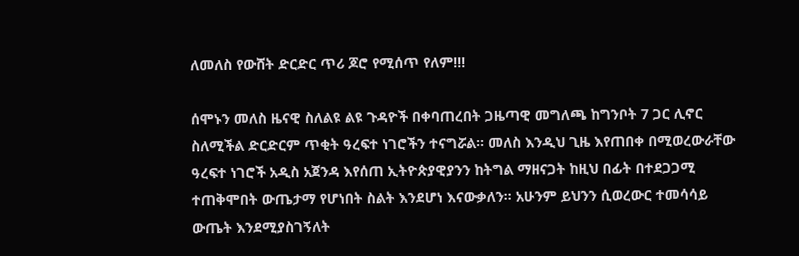ለመለስ የውሸት ድርድር ጥሪ ጆሮ የሚሰጥ የለም!!!

ሰሞኑን መለስ ዜናዊ ስለልዩ ልዩ ጉዳዮች በቀባጠረበት ጋዜጣዊ መግለጫ ከግንቦት 7 ጋር ሊኖር ስለሚችል ድርድርም ጥቂት ዓረፍተ ነገሮችን ተናግሯል። መለስ እንዲህ ጊዜ እየጠበቀ በሚወረውራቸው ዓረፍተ ነገሮች አዲስ አጀንዳ እየሰጠ ኢትዮጵያዊያንን ከትግል ማዘናጋት ከዚህ በፊት በተደጋጋሚ ተጠቅሞበት ውጤታማ የሆነበት ስልት እንደሆነ እናውቃለን። አሁንም ይህንን ሲወረውር ተመሳሳይ ውጤት እንደሚያስገኝለት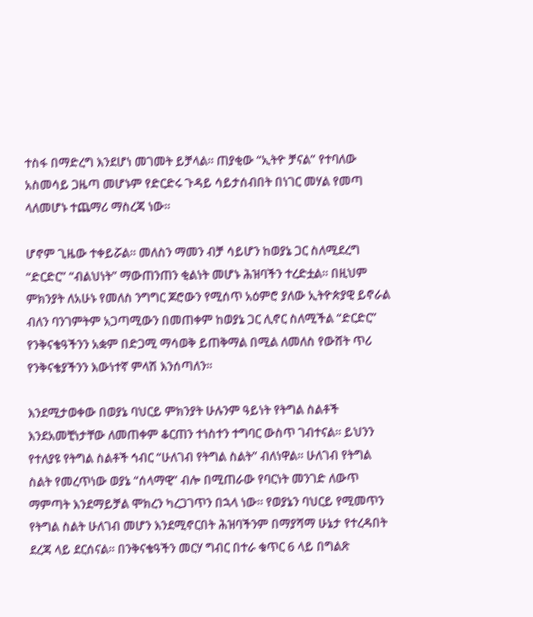ተስፋ በማድረግ እንደሆነ መገመት ይቻላል። ጠያቂው “ኢትዮ ቻናል” የተባለው አስመሳይ ጋዜጣ መሆኑም የድርድሩ ጉዳይ ሳይታሰብበት በነገር መሃል የመጣ ላለመሆኑ ተጨማሪ ማስረጃ ነው።

ሆኖም ጊዜው ተቀይሯል። መለስን ማመን ብቻ ሳይሆን ከወያኔ ጋር ስለሚደረግ “ድርድር” “ብልህነት” ማውጠንጠን ቂልነት መሆኑ ሕዝባችን ተረድቷል። በዚህም ምክንያት ለአሁኑ የመለስ ንግግር ጆሮውን የሚሰጥ አዕምሮ ያለው ኢትዮጵያዊ ይኖራል ብለን ባንገምትም አጋጣሚውን በመጠቀም ከወያኔ ጋር ሊኖር ስለሚችል “ድርድር” የንቅናቄዓችንን አቋም በድጋሚ ማሳወቅ ይጠቅማል በሚል ለመለስ የውሸት ጥሪ የንቅናቄያችንን እውነተኛ ምላሽ እንሰጣለን።

እንደሚታወቀው በወያኔ ባህርይ ምክንያት ሁሉንም ዓይነት የትግል ስልቶች እንደአመቺነታቸው ለመጠቀም ቆርጠን ተነስተን ተግባር ውስጥ ገብተናል። ይህንን የተለያዩ የትግል ስልቶች ኅብር “ሁለገብ የትግል ስልት” ብለነዋል። ሁለገብ የትግል ስልት የመረጥነው ወያኔ “ሰላማዊ” ብሎ በሚጠራው የባርነት መንገድ ለውጥ ማምጣት እንደማይቻል ሞክረን ካረጋገጥን በኋላ ነው። የወያኔን ባህርይ የሚመጥን የትግል ስልት ሁለገብ መሆን እንደሚኖርበት ሕዝባችንም በማያሻማ ሁኔታ የተረዳበት ደረጃ ላይ ደርሰናል። በንቅናቄዓችን መርሃ ግብር በተራ ቁጥር 6 ላይ በግልጽ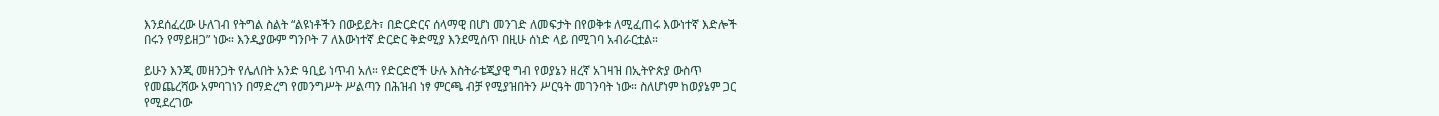እንደሰፈረው ሁለገብ የትግል ስልት “ልዩነቶችን በውይይት፣ በድርድርና ሰላማዊ በሆነ መንገድ ለመፍታት በየወቅቱ ለሚፈጠሩ እውነተኛ እድሎች በሩን የማይዘጋ” ነው። እንዲያውም ግንቦት 7 ለእውነተኛ ድርድር ቅድሚያ እንደሚሰጥ በዚሁ ሰነድ ላይ በሚገባ አብራርቷል።

ይሁን እንጂ መዘንጋት የሌለበት አንድ ዓቢይ ነጥብ አለ። የድርድሮች ሁሉ እስትራቴጂያዊ ግብ የወያኔን ዘረኛ አገዛዝ በኢትዮጵያ ውስጥ የመጨረሻው አምባገነን በማድረግ የመንግሥት ሥልጣን በሕዝብ ነፃ ምርጫ ብቻ የሚያዝበትን ሥርዓት መገንባት ነው። ስለሆነም ከወያኔም ጋር የሚደረገው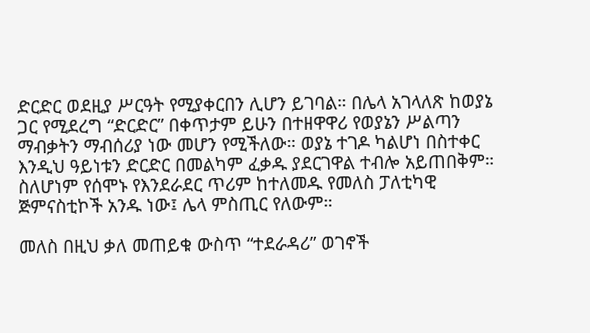ድርድር ወደዚያ ሥርዓት የሚያቀርበን ሊሆን ይገባል። በሌላ አገላለጽ ከወያኔ ጋር የሚደረግ “ድርድር” በቀጥታም ይሁን በተዘዋዋሪ የወያኔን ሥልጣን ማብቃትን ማብሰሪያ ነው መሆን የሚችለው። ወያኔ ተገዶ ካልሆነ በስተቀር እንዲህ ዓይነቱን ድርድር በመልካም ፈቃዱ ያደርገዋል ተብሎ አይጠበቅም። ስለሆነም የሰሞኑ የእንደራደር ጥሪም ከተለመዱ የመለስ ፓለቲካዊ ጅምናስቲኮች አንዱ ነው፤ ሌላ ምስጢር የለውም።

መለስ በዚህ ቃለ መጠይቁ ውስጥ “ተደራዳሪ” ወገኖች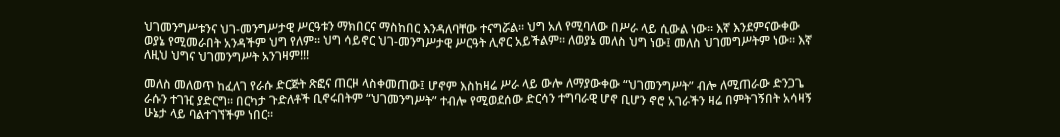ህገመንግሥቱንና ህገ-መንግሥታዊ ሥርዓቱን ማክበርና ማስከበር እንዳለባቸው ተናግሯል። ህግ አለ የሚባለው በሥራ ላይ ሲውል ነው። እኛ እንደምናውቀው ወያኔ የሚመራበት አንዳችም ህግ የለም። ህግ ሳይኖር ህገ-መንግሥታዊ ሥርዓት ሊኖር አይችልም። ለወያኔ መለስ ህግ ነው፤ መለስ ህገመግሥትም ነው። እኛ ለዚህ ህግና ህገመንግሥት አንገዛም!!!

መለስ መለወጥ ከፈለገ የራሱ ድርጅት ጽፎና ጠርዞ ላስቀመጠው፤ ሆኖም እስከዛሬ ሥራ ላይ ውሎ ለማያውቀው “ህገመንግሥት” ብሎ ለሚጠራው ድንጋጌ ራሱን ተገዢ ያድርግ። በርካታ ጉድለቶች ቢኖሩበትም “ህገመንግሥት” ተብሎ የሚወደሰው ድርሳን ተግባራዊ ሆኖ ቢሆን ኖሮ አገራችን ዛሬ በምትገኝበት አሳዛኝ ሁኔታ ላይ ባልተገኘችም ነበር።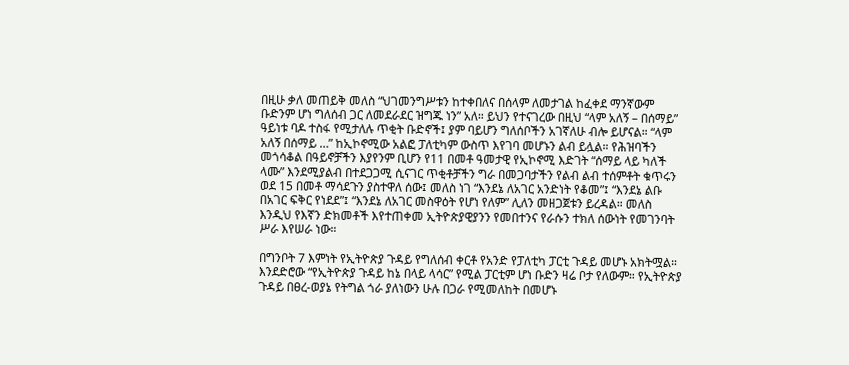በዚሁ ቃለ መጠይቅ መለስ “ህገመንግሥቱን ከተቀበለና በሰላም ለመታገል ከፈቀደ ማንኛውም ቡድንም ሆነ ግለሰብ ጋር ለመደራደር ዝግጁ ነን” አለ። ይህን የተናገረው በዚህ “ላም አለኝ – በሰማይ” ዓይነቱ ባዶ ተስፋ የሚታለሉ ጥቂት ቡድኖች፤ ያም ባይሆን ግለሰቦችን አገኛለሁ ብሎ ይሆናል። “ላም አለኝ በሰማይ …” ከኢኮኖሚው አልፎ ፓለቲካም ውስጥ እየገባ መሆኑን ልብ ይሏል። የሕዝባችን መጎሳቆል በዓይኖቻችን እያየንም ቢሆን የ11 በመቶ ዓመታዊ የኢኮኖሚ እድገት “ሰማይ ላይ ካለች ላሙ” እንደሚያልብ በተደጋጋሚ ሲናገር ጥቂቶቻችን ግራ በመጋባታችን የልብ ልብ ተሰምቶት ቁጥሩን ወደ 15 በመቶ ማሳደጉን ያስተዋለ ሰው፤ መለስ ነገ “እንደኔ ለአገር አንድነት የቆመ”፤ “እንደኔ ልቡ በአገር ፍቅር የነደደ”፤ “እንደኔ ለአገር መስዋዕት የሆነ የለም” ሊለን መዘጋጀቱን ይረዳል። መለስ እንዲህ የእኛን ድክመቶች እየተጠቀመ ኢትዮጵያዊያንን የመበተንና የራሱን ተክለ ሰውነት የመገንባት ሥራ እየሠራ ነው።

በግንቦት 7 እምነት የኢትዮጵያ ጉዳይ የግለሰብ ቀርቶ የአንድ የፓለቲካ ፓርቲ ጉዳይ መሆኑ አክትሟል። እንደድሮው “የኢትዮጵያ ጉዳይ ከኔ በላይ ላሳር” የሚል ፓርቲም ሆነ ቡድን ዛሬ ቦታ የለውም። የኢትዮጵያ ጉዳይ በፀረ-ወያኔ የትግል ጎራ ያለነውን ሁሉ በጋራ የሚመለከት በመሆኑ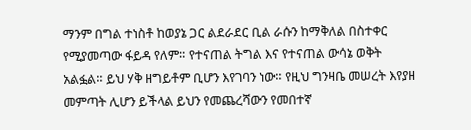ማንም በግል ተነስቶ ከወያኔ ጋር ልደራደር ቢል ራሱን ከማቅለል በስተቀር የሚያመጣው ፋይዳ የለም። የተናጠል ትግል እና የተናጠል ውሳኔ ወቅት አልፏል። ይህ ሃቅ ዘግይቶም ቢሆን እየገባን ነው። የዚህ ግንዛቤ መሠረት እየያዘ መምጣት ሊሆን ይችላል ይህን የመጨረሻውን የመበተኛ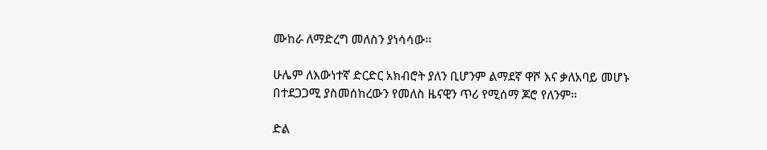ሙከራ ለማድረግ መለስን ያነሳሳው።

ሁሌም ለእውነተኛ ድርድር አክብሮት ያለን ቢሆንም ልማደኛ ዋሾ እና ቃለአባይ መሆኑ በተደጋጋሚ ያስመሰከረውን የመለስ ዜናዊን ጥሪ የሚሰማ ጆሮ የለንም።

ድል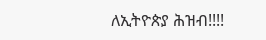ለኢትዮጵያ ሕዝብ!!!!